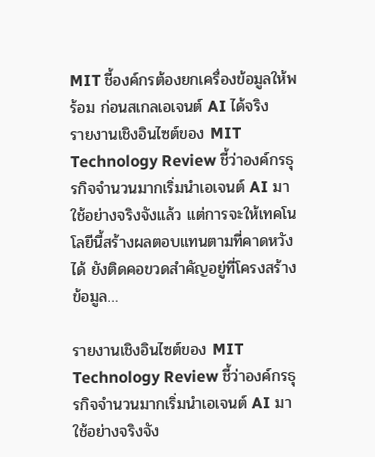MIT ชี้องค์กรต้องยกเครื่องข้อมูลให้พร้อม ก่อนสเกลเอเจนต์ AI ได้จริง
รายงานเชิงอินไซต์ของ MIT Technology Review ชี้ว่าองค์กรธุรกิจจำนวนมากเริ่มนำเอเจนต์ AI มาใช้อย่างจริงจังแล้ว แต่การจะให้เทคโนโลยีนี้สร้างผลตอบแทนตามที่คาดหวังได้ ยังติดคอขวดสำคัญอยู่ที่โครงสร้างข้อมูล…

รายงานเชิงอินไซต์ของ MIT Technology Review ชี้ว่าองค์กรธุรกิจจำนวนมากเริ่มนำเอเจนต์ AI มาใช้อย่างจริงจัง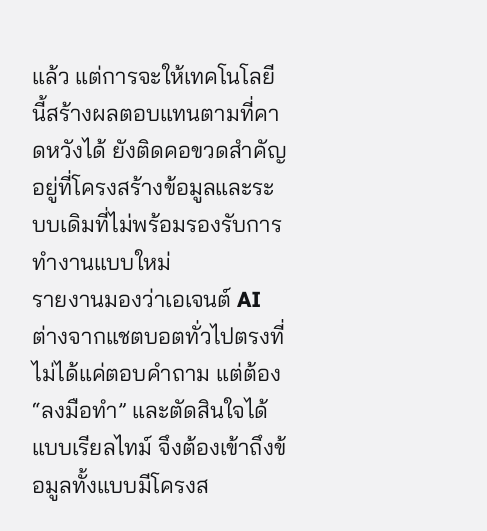แล้ว แต่การจะให้เทคโนโลยีนี้สร้างผลตอบแทนตามที่คาดหวังได้ ยังติดคอขวดสำคัญอยู่ที่โครงสร้างข้อมูลและระบบเดิมที่ไม่พร้อมรองรับการทำงานแบบใหม่
รายงานมองว่าเอเจนต์ AI ต่างจากแชตบอตทั่วไปตรงที่ไม่ได้แค่ตอบคำถาม แต่ต้อง “ลงมือทำ” และตัดสินใจได้แบบเรียลไทม์ จึงต้องเข้าถึงข้อมูลทั้งแบบมีโครงส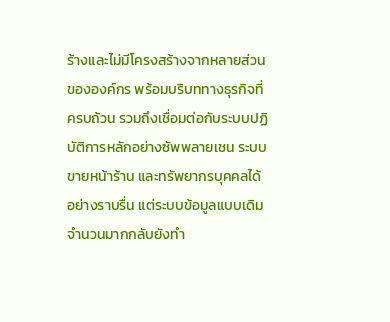ร้างและไม่มีโครงสร้างจากหลายส่วนขององค์กร พร้อมบริบททางธุรกิจที่ครบถ้วน รวมถึงเชื่อมต่อกับระบบปฏิบัติการหลักอย่างซัพพลายเชน ระบบขายหน้าร้าน และทรัพยากรบุคคลได้อย่างราบรื่น แต่ระบบข้อมูลแบบเดิมจำนวนมากกลับยังทำ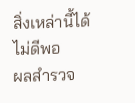สิ่งเหล่านี้ได้ไม่ดีพอ
ผลสำรวจ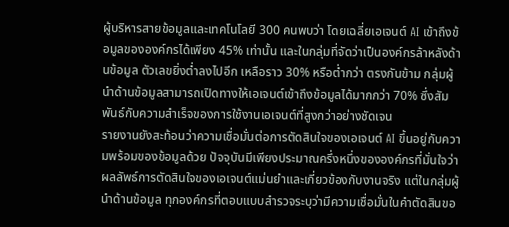ผู้บริหารสายข้อมูลและเทคโนโลยี 300 คนพบว่า โดยเฉลี่ยเอเจนต์ AI เข้าถึงข้อมูลขององค์กรได้เพียง 45% เท่านั้น และในกลุ่มที่จัดว่าเป็นองค์กรล้าหลังด้านข้อมูล ตัวเลขยิ่งต่ำลงไปอีก เหลือราว 30% หรือต่ำกว่า ตรงกันข้าม กลุ่มผู้นำด้านข้อมูลสามารถเปิดทางให้เอเจนต์เข้าถึงข้อมูลได้มากกว่า 70% ซึ่งสัมพันธ์กับความสำเร็จของการใช้งานเอเจนต์ที่สูงกว่าอย่างชัดเจน
รายงานยังสะท้อนว่าความเชื่อมั่นต่อการตัดสินใจของเอเจนต์ AI ขึ้นอยู่กับความพร้อมของข้อมูลด้วย ปัจจุบันมีเพียงประมาณครึ่งหนึ่งขององค์กรที่มั่นใจว่าผลลัพธ์การตัดสินใจของเอเจนต์แม่นยำและเกี่ยวข้องกับงานจริง แต่ในกลุ่มผู้นำด้านข้อมูล ทุกองค์กรที่ตอบแบบสำรวจระบุว่ามีความเชื่อมั่นในคำตัดสินขอ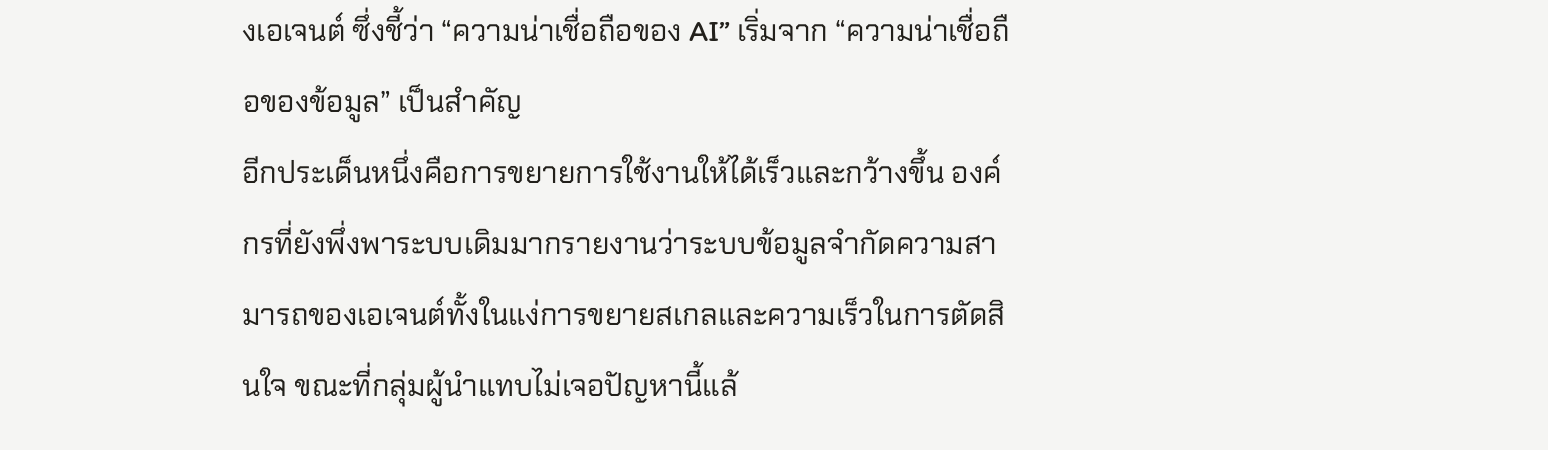งเอเจนต์ ซึ่งชี้ว่า “ความน่าเชื่อถือของ AI” เริ่มจาก “ความน่าเชื่อถือของข้อมูล” เป็นสำคัญ
อีกประเด็นหนึ่งคือการขยายการใช้งานให้ได้เร็วและกว้างขึ้น องค์กรที่ยังพึ่งพาระบบเดิมมากรายงานว่าระบบข้อมูลจำกัดความสามารถของเอเจนต์ทั้งในแง่การขยายสเกลและความเร็วในการตัดสินใจ ขณะที่กลุ่มผู้นำแทบไม่เจอปัญหานี้แล้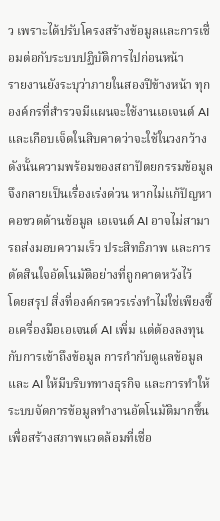ว เพราะได้ปรับโครงสร้างข้อมูลและการเชื่อมต่อกับระบบปฏิบัติการไปก่อนหน้า
รายงานยังระบุว่าภายในสองปีข้างหน้า ทุกองค์กรที่สำรวจมีแผนจะใช้งานเอเจนต์ AI และเกือบเจ็ดในสิบคาดว่าจะใช้ในวงกว้าง ดังนั้นความพร้อมของสถาปัตยกรรมข้อมูลจึงกลายเป็นเรื่องเร่งด่วน หากไม่แก้ปัญหาคอขวดด้านข้อมูล เอเจนต์ AI อาจไม่สามารถส่งมอบความเร็ว ประสิทธิภาพ และการตัดสินใจอัตโนมัติอย่างที่ถูกคาดหวังไว้
โดยสรุป สิ่งที่องค์กรควรเร่งทำไม่ใช่เพียงซื้อเครื่องมือเอเจนต์ AI เพิ่ม แต่ต้องลงทุนกับการเข้าถึงข้อมูล การกำกับดูแลข้อมูลและ AI ให้มีบริบททางธุรกิจ และการทำให้ระบบจัดการข้อมูลทำงานอัตโนมัติมากขึ้น เพื่อสร้างสภาพแวดล้อมที่เชื่อ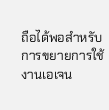ถือได้พอสำหรับการขยายการใช้งานเอเจน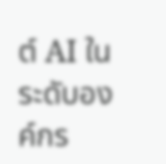ต์ AI ในระดับองค์กร